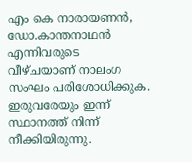എം കെ നാരായണൻ, ഡോ.കാന്തനാഥൻ എന്നിവരുടെ വീഴ്ചയാണ് നാലംഗ സംഘം പരിശോധിക്കുക. ഇരുവരേയും ഇന്ന് സ്ഥാനത്ത് നിന്ന് നീക്കിയിരുന്നു.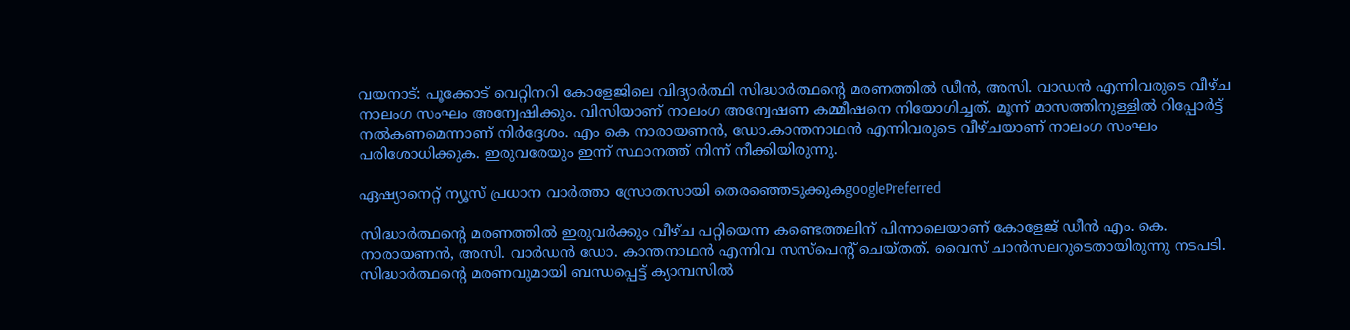വയനാട്: പൂക്കോട് വെറ്റിനറി കോളേജിലെ വിദ്യാര്‍ത്ഥി സിദ്ധാർത്ഥൻ്റെ മരണത്തിൽ ഡീൻ, അസി. വാഡൻ എന്നിവരുടെ വീഴ്ച നാലംഗ സംഘം അന്വേഷിക്കും. വിസിയാണ് നാലംഗ അന്വേഷണ കമ്മീഷനെ നിയോഗിച്ചത്. മൂന്ന് മാസത്തിനുള്ളിൽ റിപ്പോർട്ട് നൽകണമെന്നാണ് നിര്‍ദ്ദേശം. എം കെ നാരായണൻ, ഡോ.കാന്തനാഥൻ എന്നിവരുടെ വീഴ്ചയാണ് നാലംഗ സംഘം പരിശോധിക്കുക. ഇരുവരേയും ഇന്ന് സ്ഥാനത്ത് നിന്ന് നീക്കിയിരുന്നു.

ഏഷ്യാനെറ്റ് ന്യൂസ് പ്രധാന വാർത്താ സ്രോതസായി തെരഞ്ഞെടുക്കുകgooglePreferred

സിദ്ധാർത്ഥൻ്റെ മരണത്തിൽ ഇരുവർക്കും വീഴ്ച പറ്റിയെന്ന കണ്ടെത്തലിന് പിന്നാലെയാണ് കോളേജ് ഡീൻ എം. കെ. നാരായണൻ, അസി. വാർഡൻ ഡോ. കാന്തനാഥൻ എന്നിവ സസ്പെൻ്റ് ചെയ്തത്. വൈസ് ചാൻസലറുടെതായിരുന്നു നടപടി. സിദ്ധാർത്ഥൻ്റെ മരണവുമായി ബന്ധപ്പെട്ട് ക്യാമ്പസിൽ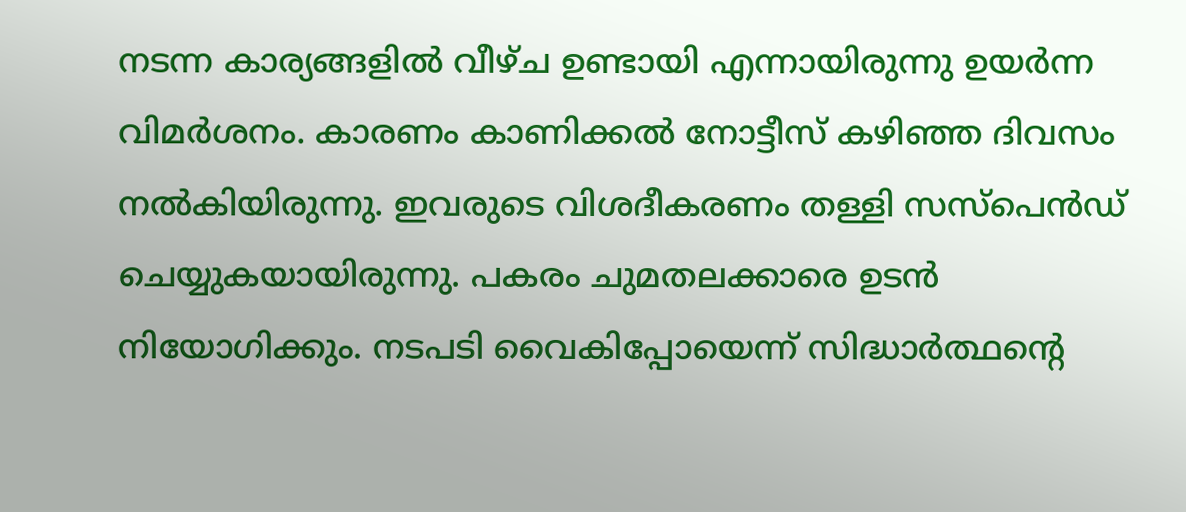നടന്ന കാര്യങ്ങളിൽ വീഴ്ച ഉണ്ടായി എന്നായിരുന്നു ഉയര്‍ന്ന വിമർശനം. കാരണം കാണിക്കൽ നോട്ടീസ് കഴിഞ്ഞ ദിവസം നൽകിയിരുന്നു. ഇവരുടെ വിശദീകരണം തള്ളി സസ്‌പെൻഡ് ചെയ്യുകയായിരുന്നു. പകരം ചുമതലക്കാരെ ഉടൻ നിയോഗിക്കും. നടപടി വൈകിപ്പോയെന്ന് സിദ്ധാർത്ഥൻ്റെ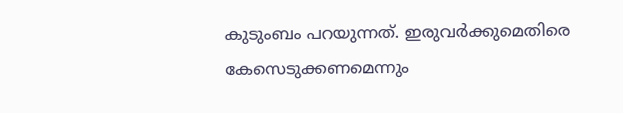കുടുംബം പറയുന്നത്. ഇരുവർക്കുമെതിരെ കേസെടുക്കണമെന്നും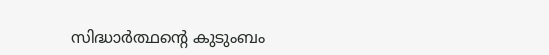സിദ്ധാർത്ഥൻ്റെ കുടുംബം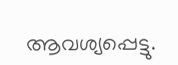ആവശ്യപ്പെട്ടു.